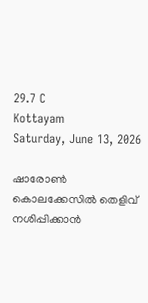29.7 C
Kottayam
Saturday, June 13, 2026

ഷാരോണ്‍ കൊലക്കേസില്‍ തെളിവ് നശിപ്പിക്കാന്‍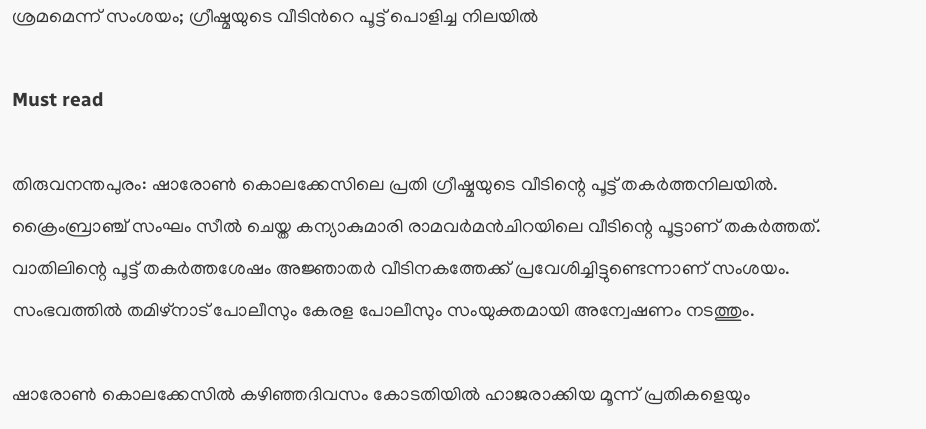ശ്രമമെന്ന് സംശയം; ഗ്രീഷ്മയുടെ വീടിന്‍റെ പൂട്ട് പൊളിച്ച നിലയില്‍

Must read

തിരുവനന്തപുരം: ഷാരോണ്‍ കൊലക്കേസിലെ പ്രതി ഗ്രീഷ്മയുടെ വീടിന്റെ പൂട്ട് തകര്‍ത്തനിലയില്‍. ക്രൈംബ്രാഞ്ച് സംഘം സീല്‍ ചെയ്ത കന്യാകുമാരി രാമവര്‍മന്‍ചിറയിലെ വീടിന്റെ പൂട്ടാണ് തകര്‍ത്തത്. വാതിലിന്റെ പൂട്ട് തകര്‍ത്തശേഷം അജ്ഞാതര്‍ വീടിനകത്തേക്ക് പ്രവേശിച്ചിട്ടുണ്ടെന്നാണ് സംശയം. സംഭവത്തില്‍ തമിഴ്‌നാട് പോലീസും കേരള പോലീസും സംയുക്തമായി അന്വേഷണം നടത്തും.

ഷാരോണ്‍ കൊലക്കേസില്‍ കഴിഞ്ഞദിവസം കോടതിയില്‍ ഹാജരാക്കിയ മൂന്ന് പ്രതികളെയും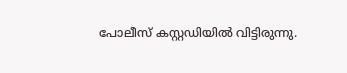പോലീസ് കസ്റ്റഡിയില്‍ വിട്ടിരുന്നു.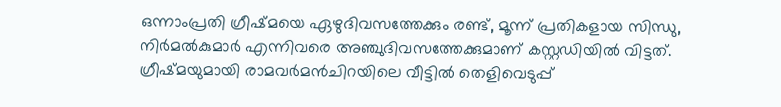ഒന്നാംപ്രതി ഗ്രീഷ്മയെ ഏഴുദിവസത്തേക്കും രണ്ട്, മൂന്ന് പ്രതികളായ സിന്ധു, നിര്‍മല്‍കുമാര്‍ എന്നിവരെ അഞ്ചുദിവസത്തേക്കുമാണ് കസ്റ്റഡിയില്‍ വിട്ടത്. ഗ്രീഷ്മയുമായി രാമവര്‍മന്‍ചിറയിലെ വീട്ടില്‍ തെളിവെടുപ്പ്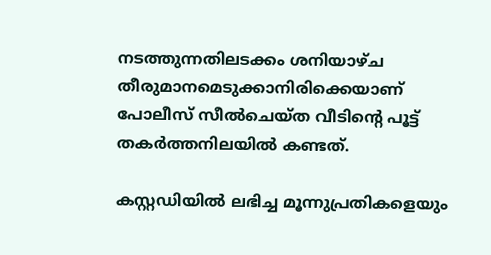നടത്തുന്നതിലടക്കം ശനിയാഴ്ച തീരുമാനമെടുക്കാനിരിക്കെയാണ് പോലീസ് സീല്‍ചെയ്ത വീടിന്റെ പൂട്ട് തകര്‍ത്തനിലയില്‍ കണ്ടത്.

കസ്റ്റഡിയില്‍ ലഭിച്ച മൂന്നുപ്രതികളെയും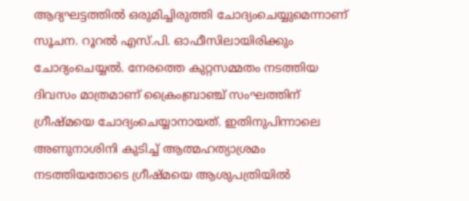ആദ്യഘട്ടത്തില്‍ ഒരുമിച്ചിരുത്തി ചോദ്യംചെയ്യുമെന്നാണ് സൂചന. റൂറല്‍ എസ്.പി. ഓഫീസിലായിരിക്കും ചോദ്യംചെയ്യല്‍. നേരത്തെ കുറ്റസമ്മതം നടത്തിയ ദിവസം മാത്രമാണ് ക്രൈംബ്രാഞ്ച് സംഘത്തിന് ഗ്രീഷ്മയെ ചോദ്യംചെയ്യാനായത്. ഇതിനുപിന്നാലെ അണുനാശിനി കുടിച്ച് ആത്മഹത്യാശ്രമം നടത്തിയതോടെ ഗ്രീഷ്മയെ ആശുപത്രിയില്‍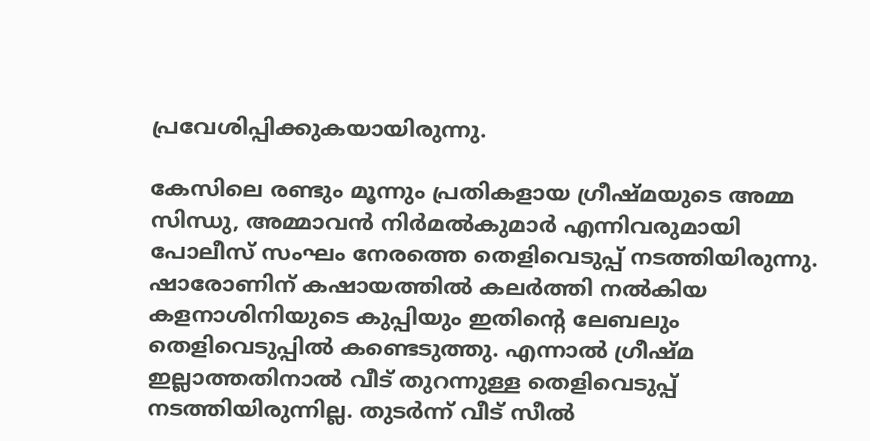പ്രവേശിപ്പിക്കുകയായിരുന്നു.

കേസിലെ രണ്ടും മൂന്നും പ്രതികളായ ഗ്രീഷ്മയുടെ അമ്മ സിന്ധു, അമ്മാവന്‍ നിര്‍മല്‍കുമാര്‍ എന്നിവരുമായി പോലീസ് സംഘം നേരത്തെ തെളിവെടുപ്പ് നടത്തിയിരുന്നു. ഷാരോണിന് കഷായത്തില്‍ കലര്‍ത്തി നല്‍കിയ കളനാശിനിയുടെ കുപ്പിയും ഇതിന്റെ ലേബലും തെളിവെടുപ്പില്‍ കണ്ടെടുത്തു. എന്നാല്‍ ഗ്രീഷ്മ ഇല്ലാത്തതിനാല്‍ വീട് തുറന്നുള്ള തെളിവെടുപ്പ് നടത്തിയിരുന്നില്ല. തുടര്‍ന്ന് വീട് സീല്‍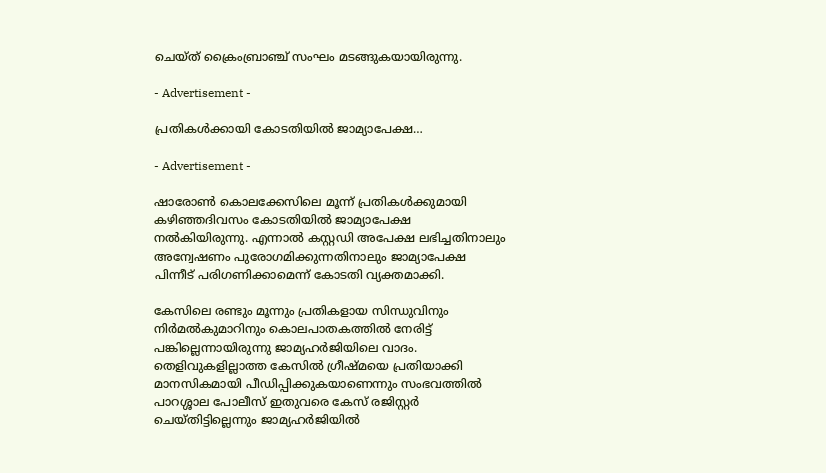ചെയ്ത് ക്രൈംബ്രാഞ്ച് സംഘം മടങ്ങുകയായിരുന്നു.

- Advertisement -

പ്രതികള്‍ക്കായി കോടതിയില്‍ ജാമ്യാപേക്ഷ…

- Advertisement -

ഷാരോണ്‍ കൊലക്കേസിലെ മൂന്ന് പ്രതികള്‍ക്കുമായി കഴിഞ്ഞദിവസം കോടതിയില്‍ ജാമ്യാപേക്ഷ നല്‍കിയിരുന്നു. എന്നാല്‍ കസ്റ്റഡി അപേക്ഷ ലഭിച്ചതിനാലും അന്വേഷണം പുരോഗമിക്കുന്നതിനാലും ജാമ്യാപേക്ഷ പിന്നീട് പരിഗണിക്കാമെന്ന് കോടതി വ്യക്തമാക്കി.

കേസിലെ രണ്ടും മൂന്നും പ്രതികളായ സിന്ധുവിനും നിര്‍മല്‍കുമാറിനും കൊലപാതകത്തില്‍ നേരിട്ട് പങ്കില്ലെന്നായിരുന്നു ജാമ്യഹര്‍ജിയിലെ വാദം. തെളിവുകളില്ലാത്ത കേസില്‍ ഗ്രീഷ്മയെ പ്രതിയാക്കി മാനസികമായി പീഡിപ്പിക്കുകയാണെന്നും സംഭവത്തില്‍ പാറശ്ശാല പോലീസ് ഇതുവരെ കേസ് രജിസ്റ്റര്‍ ചെയ്തിട്ടില്ലെന്നും ജാമ്യഹര്‍ജിയില്‍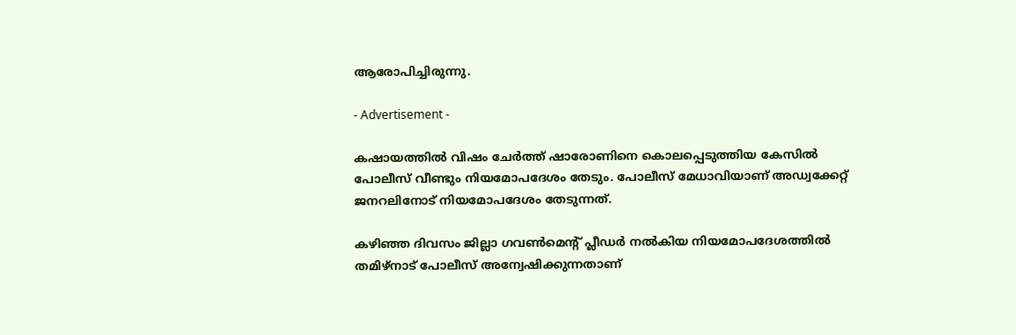ആരോപിച്ചിരുന്നു.

- Advertisement -

കഷായത്തില്‍ വിഷം ചേര്‍ത്ത് ഷാരോണിനെ കൊലപ്പെടുത്തിയ കേസില്‍ പോലീസ് വീണ്ടും നിയമോപദേശം തേടും. പോലീസ് മേധാവിയാണ് അഡ്വക്കേറ്റ് ജനറലിനോട് നിയമോപദേശം തേടുന്നത്.

കഴിഞ്ഞ ദിവസം ജില്ലാ ഗവണ്‍മെന്റ് പ്ലീഡര്‍ നല്‍കിയ നിയമോപദേശത്തില്‍ തമിഴ്നാട് പോലീസ് അന്വേഷിക്കുന്നതാണ്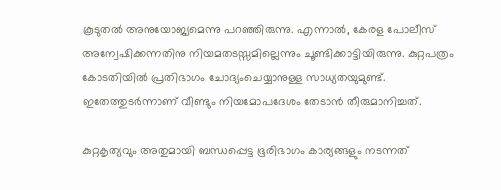കൂടുതല്‍ അനുയോജ്യമെന്നു പറഞ്ഞിരുന്നു. എന്നാല്‍, കേരള പോലീസ് അന്വേഷിക്കന്നതിനു നിയമതടസ്സമില്ലെന്നും ചൂണ്ടിക്കാട്ടിയിരുന്നു. കുറ്റപത്രം കോടതിയില്‍ പ്രതിഭാഗം ചോദ്യംചെയ്യാനുള്ള സാധ്യതയുമുണ്ട്. ഇതേത്തുടര്‍ന്നാണ് വീണ്ടും നിയമോപദേശം തേടാന്‍ തീരുമാനിച്ചത്.

കുറ്റകൃത്യവും അതുമായി ബന്ധപ്പെട്ട ഭൂരിഭാഗം കാര്യങ്ങളും നടന്നത്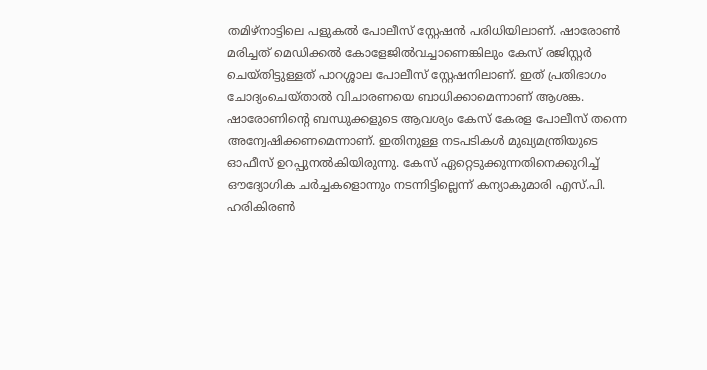തമിഴ്നാട്ടിലെ പളുകല്‍ പോലീസ് സ്റ്റേഷന്‍ പരിധിയിലാണ്. ഷാരോണ്‍ മരിച്ചത് മെഡിക്കല്‍ കോളേജില്‍വച്ചാണെങ്കിലും കേസ് രജിസ്റ്റര്‍ ചെയ്തിട്ടുള്ളത് പാറശ്ശാല പോലീസ് സ്റ്റേഷനിലാണ്. ഇത് പ്രതിഭാഗം ചോദ്യംചെയ്താല്‍ വിചാരണയെ ബാധിക്കാമെന്നാണ് ആശങ്ക. ഷാരോണിന്റെ ബന്ധുക്കളുടെ ആവശ്യം കേസ് കേരള പോലീസ് തന്നെ അന്വേഷിക്കണമെന്നാണ്. ഇതിനുള്ള നടപടികള്‍ മുഖ്യമന്ത്രിയുടെ ഓഫീസ് ഉറപ്പുനല്‍കിയിരുന്നു. കേസ് ഏറ്റെടുക്കുന്നതിനെക്കുറിച്ച് ഔദ്യോഗിക ചര്‍ച്ചകളൊന്നും നടന്നിട്ടില്ലെന്ന് കന്യാകുമാരി എസ്.പി. ഹരികിരണ്‍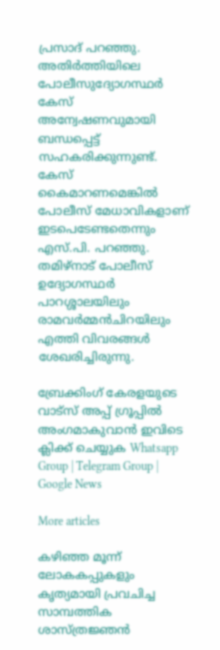പ്രസാദ് പറഞ്ഞു. അതിര്‍ത്തിയിലെ പോലീസുദ്യോഗസ്ഥര്‍ കേസ് അന്വേഷണവുമായി ബന്ധപ്പെട്ട് സഹകരിക്കുന്നുണ്ട്. കേസ് കൈമാറണമെങ്കില്‍ പോലീസ് മേധാവികളാണ് ഇടപെടേണ്ടതെന്നും എസ്.പി. പറഞ്ഞു. തമിഴ്നാട് പോലീസ് ഉദ്യോഗസ്ഥര്‍ പാറശ്ശാലയിലും രാമവര്‍മ്മന്‍ചിറയിലും എത്തി വിവരങ്ങള്‍ ശേഖരിച്ചിരുന്നു.

ബ്രേക്കിംഗ് കേരളയുടെ വാട്സ് അപ്പ് ഗ്രൂപ്പിൽ അംഗമാകുവാൻ ഇവിടെ ക്ലിക്ക് ചെയ്യുക Whatsapp Group | Telegram Group | Google News

More articles

കഴിഞ്ഞ മൂന്ന് ലോകകപ്പുകളും കൃത്യമായി പ്രവചിച്ച സാമ്പത്തിക ശാസ്ത്രജ്ഞൻ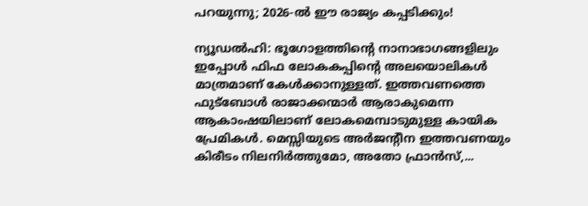പറയുന്നു; 2026-ൽ ഈ രാജ്യം കപ്പടിക്കും!

ന്യൂഡൽഹി: ഭൂഗോളത്തിന്റെ നാനാഭാഗങ്ങളിലും ഇപ്പോൾ ഫിഫ ലോകകപ്പിന്റെ അലയൊലികൾ മാത്രമാണ് കേൾക്കാനുള്ളത്. ഇത്തവണത്തെ ഫുട്ബോൾ രാജാക്കന്മാർ ആരാകുമെന്ന ആകാംഷയിലാണ് ലോകമെമ്പാടുമുള്ള കായിക പ്രേമികൾ. മെസ്സിയുടെ അർജന്റീന ഇത്തവണയും കിരീടം നിലനിർത്തുമോ, അതോ ഫ്രാൻസ്,...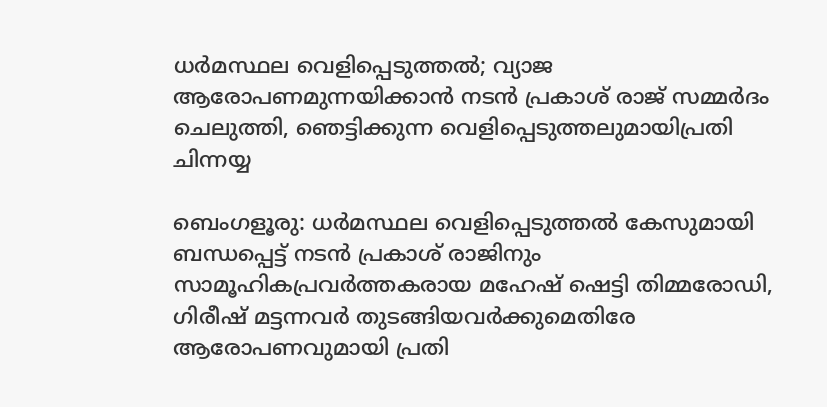ധർമസ്ഥല വെളിപ്പെടുത്തൽ; വ്യാജ ആരോപണമുന്നയിക്കാൻ നടൻ പ്രകാശ്‌ രാജ് സമ്മർദം ചെലുത്തി, ഞെട്ടിക്കുന്ന വെളിപ്പെടുത്തലുമായിപ്രതി ചിന്നയ്യ

ബെംഗളൂരു: ധർമസ്ഥല വെളിപ്പെടുത്തൽ കേസുമായി ബന്ധപ്പെട്ട് നടൻ പ്രകാശ് രാജിനും സാമൂഹികപ്രവർത്തകരായ മഹേഷ് ഷെട്ടി തിമ്മരോഡി, ഗിരീഷ് മട്ടന്നവർ തുടങ്ങിയവർക്കുമെതിരേ ആരോപണവുമായി പ്രതി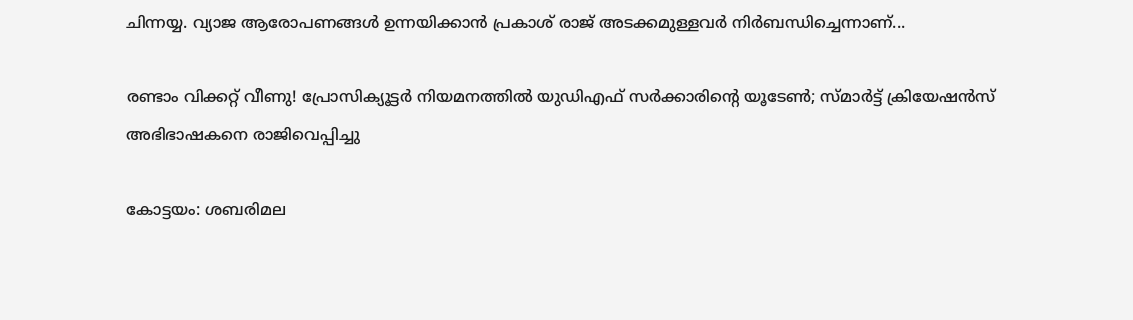ചിന്നയ്യ. വ്യാജ ആരോപണങ്ങൾ ഉന്നയിക്കാൻ പ്രകാശ് രാജ് അടക്കമുള്ളവർ നിർബന്ധിച്ചെന്നാണ്...

രണ്ടാം വിക്കറ്റ് വീണു! പ്രോസിക്യൂട്ടർ നിയമനത്തിൽ യുഡിഎഫ് സർക്കാരിന്റെ യൂടേൺ; സ്മാർട്ട് ക്രിയേഷൻസ് അഭിഭാഷകനെ രാജിവെപ്പിച്ചു

കോട്ടയം: ശബരിമല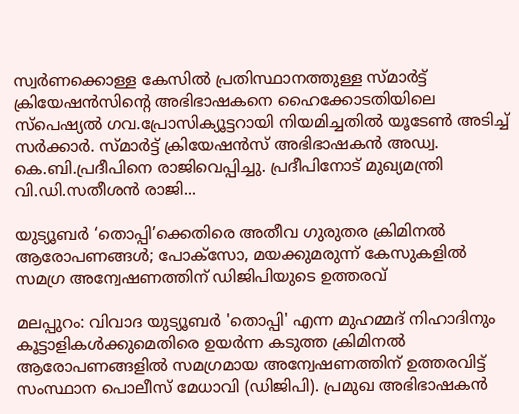സ്വർണക്കൊള്ള കേസിൽ പ്രതിസ്ഥാനത്തുള്ള സ്മാർട്ട് ക്രിയേഷൻസിന്റെ അഭിഭാഷകനെ ഹൈക്കോടതിയിലെ സ്‌പെഷ്യൽ ഗവ.പ്രോസിക്യൂട്ടറായി നിയമിച്ചതിൽ യൂടേൺ അടിച്ച് സർക്കാർ. സ്മാർട്ട് ക്രിയേഷൻസ് അഭിഭാഷകൻ അഡ്വ. കെ.ബി.പ്രദീപിനെ രാജിവെപ്പിച്ചു. പ്രദീപിനോട് മുഖ്യമന്ത്രി വി.ഡി.സതീശൻ രാജി...

യുട്യൂബർ ‘തൊപ്പി’ക്കെതിരെ അതീവ ഗുരുതര ക്രിമിനൽ ആരോപണങ്ങൾ; പോക്സോ, മയക്കുമരുന്ന് കേസുകളിൽ സമഗ്ര അന്വേഷണത്തിന് ഡിജിപിയുടെ ഉത്തരവ്

മലപ്പുറം: വിവാദ യുട്യൂബർ 'തൊപ്പി' എന്ന മുഹമ്മദ് നിഹാദിനും കൂട്ടാളികൾക്കുമെതിരെ ഉയർന്ന കടുത്ത ക്രിമിനൽ ആരോപണങ്ങളിൽ സമഗ്രമായ അന്വേഷണത്തിന് ഉത്തരവിട്ട് സംസ്ഥാന പൊലീസ് മേധാവി (ഡിജിപി). പ്രമുഖ അഭിഭാഷകൻ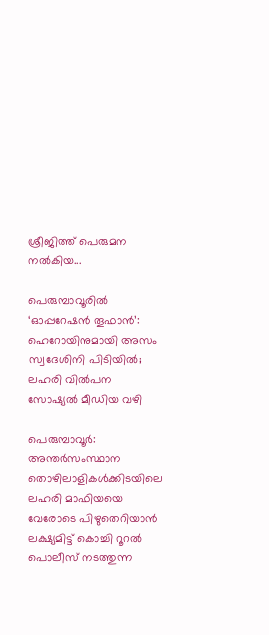ശ്രീജിത്ത് പെരുമന നൽകിയ...

പെരുമ്പാവൂരിൽ ‘ഓപ്പറേഷൻ തൂഫാൻ’: ഹെറോയിനുമായി അസം സ്വദേശിനി പിടിയിൽ; ലഹരി വിൽപന സോഷ്യൽ മീഡിയ വഴി

പെരുമ്പാവൂർ: അന്തർസംസ്ഥാന തൊഴിലാളികൾക്കിടയിലെ ലഹരി മാഫിയയെ വേരോടെ പിഴുതെറിയാൻ ലക്ഷ്യമിട്ട് കൊച്ചി റൂറൽ പൊലീസ് നടത്തുന്ന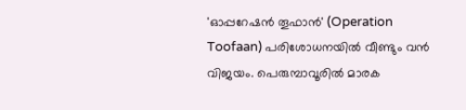'ഓപ്പറേഷൻ തൂഫാൻ' (Operation Toofaan) പരിശോധനയിൽ വീണ്ടും വൻ വിജയം. പെരുമ്പാവൂരിൽ മാരക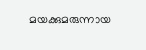മയക്കുമരുന്നായ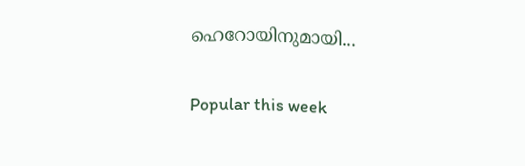ഹെറോയിനുമായി...

Popular this week